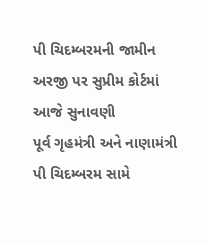પી ચિદમ્બરમની જામીન અરજી પર સુપ્રીમ કોર્ટમાં આજે સુનાવણી
પૂર્વ ગૃહમંત્રી અને નાણામંત્રી પી ચિદમ્બરમ સામે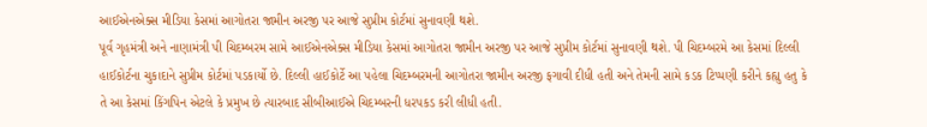આઈએનએક્સ મીડિયા કેસમાં આગોતરા જામીન અરજી પર આજે સુપ્રીમ કોર્ટમાં સુનાવણી થશે.
પૂર્વ ગૃહમંત્રી અને નાણામંત્રી પી ચિદમ્બરમ સામે આઈએનએક્સ મીડિયા કેસમાં આગોતરા જામીન અરજી પર આજે સુપ્રીમ કોર્ટમાં સુનાવણી થશે. પી ચિદમ્બરમે આ કેસમાં દિલ્લી હાઈકોર્ટના ચુકાદાને સુપ્રીમ કોર્ટમાં પડકાર્યો છે. દિલ્લી હાઈકોર્ટે આ પહેલા ચિદમ્બરમની આગોતરા જામીન અરજી ફગાવી દીધી હતી અને તેમની સામે કડક ટિપ્પણી કરીને કહ્યુ હતુ કે તે આ કેસમાં કિંગપિન એટલે કે પ્રમુખ છે ત્યારબાદ સીબીઆઈએ ચિદમ્બરની ધરપકડ કરી લીધી હતી.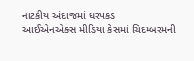નાટકીય અંદાજમાં ધરપકડ
આઈએનએક્સ મીડિયા કેસમાં ચિદમ્બરમની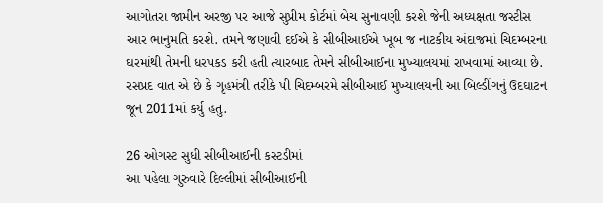આગોતરા જામીન અરજી પર આજે સુપ્રીમ કોર્ટમાં બેચ સુનાવણી કરશે જેની અધ્યક્ષતા જસ્ટીસ આર ભાનુમતિ કરશે. તમને જણાવી દઈએ કે સીબીઆઈએ ખૂબ જ નાટકીય અંદાજમાં ચિદમ્બરના ઘરમાંથી તેમની ધરપકડ કરી હતી ત્યારબાદ તેમને સીબીઆઈના મુખ્યાલયમાં રાખવામાં આવ્યા છે. રસપ્રદ વાત એ છે કે ગૃહમંત્રી તરીકે પી ચિદમ્બરમે સીબીઆઈ મુખ્યાલયની આ બિલ્ડીંગનું ઉદઘાટન જૂન 2011માં કર્યુ હતુ.

26 ઓગસ્ટ સુધી સીબીઆઈની કસ્ટડીમાં
આ પહેલા ગુરુવારે દિલ્લીમાં સીબીઆઈની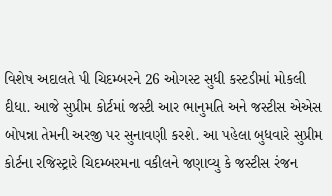વિશેષ અદાલતે પી ચિદમ્બરને 26 ઓગસ્ટ સુધી કસ્ટડીમાં મોકલી દીધા. આજે સુપ્રીમ કોર્ટમાં જસ્ટી આર ભાનુમતિ અને જસ્ટીસ એએસ બોપન્ના તેમની અરજી પર સુનાવણી કરશે. આ પહેલા બુધવારે સુપ્રીમ કોર્ટના રજિસ્ટ્રારે ચિદમ્બરમના વકીલને જણાવ્યુ કે જસ્ટીસ રંજન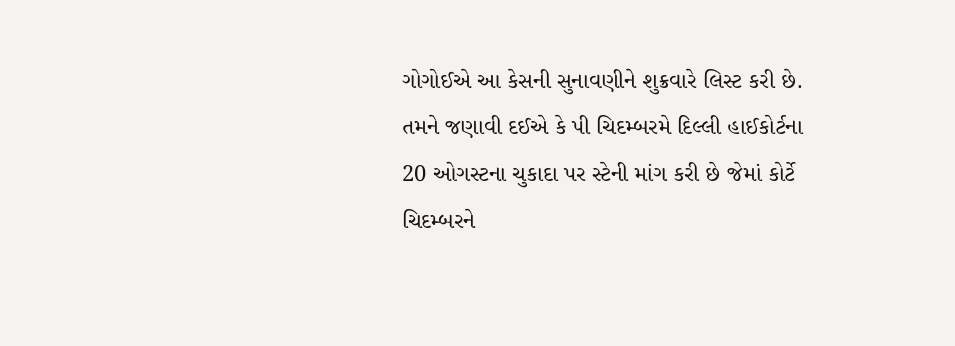ગોગોઈએ આ કેસની સુનાવણીને શુક્રવારે લિસ્ટ કરી છે. તમને જણાવી દઈએ કે પી ચિદમ્બરમે દિલ્લી હાઈકોર્ટના 20 ઓગસ્ટના ચુકાદા પર સ્ટેની માંગ કરી છે જેમાં કોર્ટે ચિદમ્બરને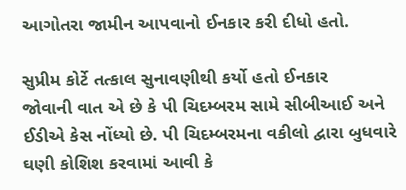આગોતરા જામીન આપવાનો ઈનકાર કરી દીધો હતો.

સુપ્રીમ કોર્ટે તત્કાલ સુનાવણીથી કર્યો હતો ઈનકાર
જોવાની વાત એ છે કે પી ચિદમ્બરમ સામે સીબીઆઈ અને ઈડીએ કેસ નોંધ્યો છે. પી ચિદમ્બરમના વકીલો દ્વારા બુધવારે ઘણી કોશિશ કરવામાં આવી કે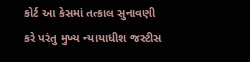કોર્ટ આ કેસમાં તત્કાલ સુનાવણી કરે પરંતુ મુખ્ય ન્યાયાધીશ જસ્ટીસ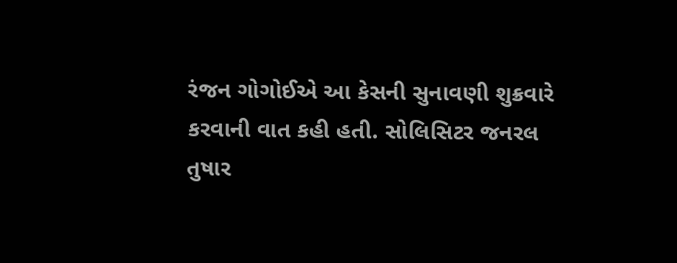રંજન ગોગોઈએ આ કેસની સુનાવણી શુક્રવારે કરવાની વાત કહી હતી. સોલિસિટર જનરલ તુષાર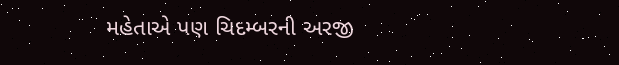મહેતાએ પણ ચિદમ્બરની અરજી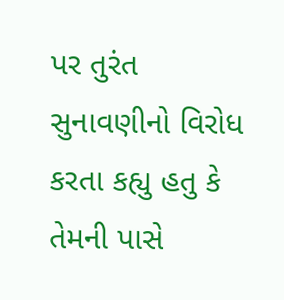પર તુરંત સુનાવણીનો વિરોધ કરતા કહ્યુ હતુ કે તેમની પાસે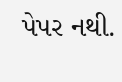પેપર નથી.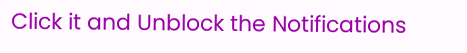Click it and Unblock the Notifications